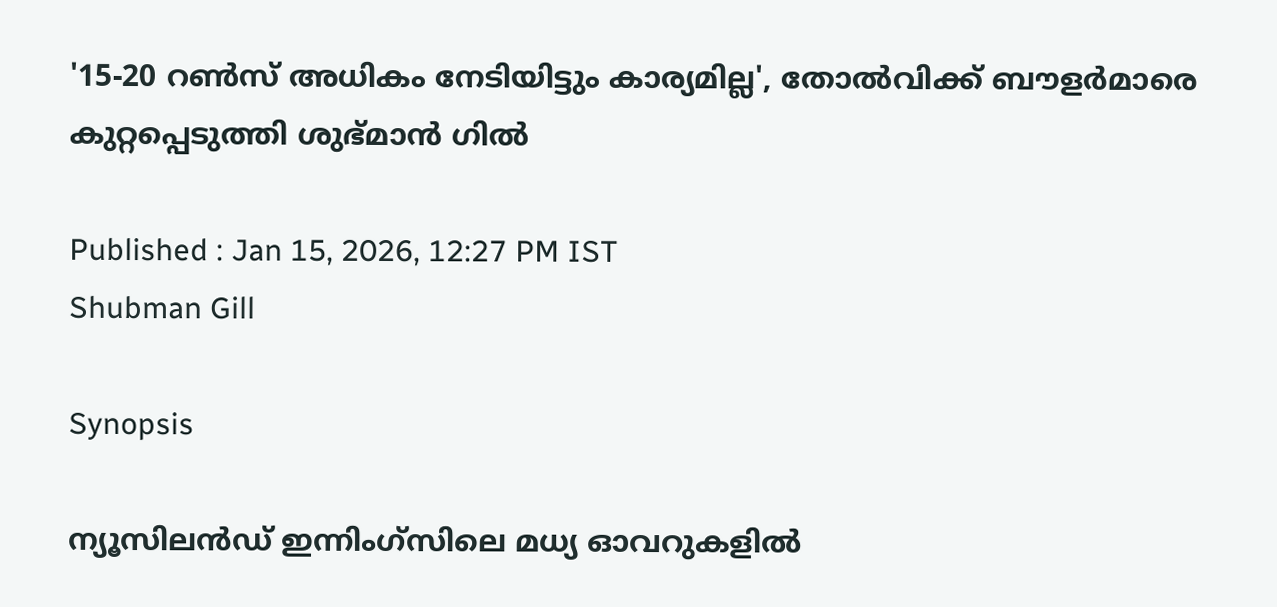'15-20 റണ്‍സ് അധികം നേടിയിട്ടും കാര്യമില്ല', തോല്‍വിക്ക് ബൗളര്‍മാരെ കുറ്റപ്പെടുത്തി ശുഭ്മാന്‍ ഗില്‍

Published : Jan 15, 2026, 12:27 PM IST
Shubman Gill

Synopsis

ന്യൂസിലന്‍ഡ് ഇന്നിംഗ്സിലെ മധ്യ ഓവറുകളില്‍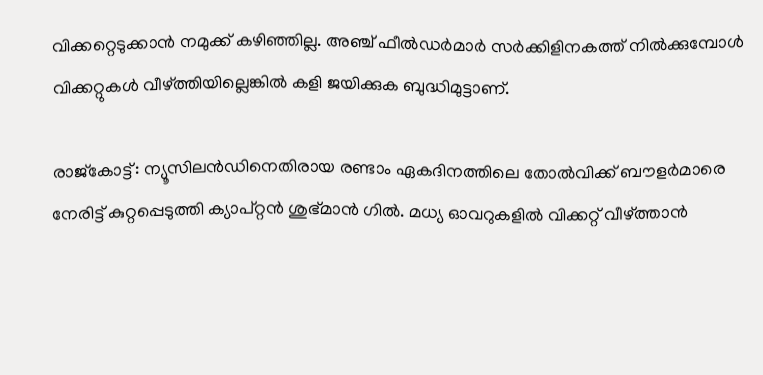വിക്കറ്റെടുക്കാന്‍ നമുക്ക് കഴിഞ്ഞില്ല. അഞ്ച് ഫീല്‍ഡര്‍മാര്‍ സര്‍ക്കിളിനകത്ത് നില്‍ക്കുമ്പോള്‍ വിക്കറ്റുകള്‍ വീഴ്ത്തിയില്ലെങ്കില്‍ കളി ജയിക്കുക ബുദ്ധിമുട്ടാണ്.

രാജ്കോട്ട്: ന്യൂസിലന്‍ഡിനെതിരായ രണ്ടാം ഏകദിനത്തിലെ തോല്‍വിക്ക് ബൗളര്‍മാരെ നേരിട്ട് കുറ്റപ്പെടുത്തി ക്യാപ്റ്റൻ ശുഭ്മാന്‍ ഗില്‍. മധ്യ ഓവറുകളില്‍ വിക്കറ്റ് വീഴ്ത്താന്‍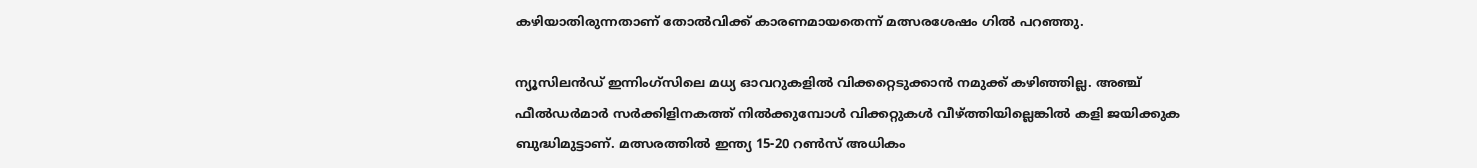കഴിയാതിരുന്നതാണ് തോല്‍വിക്ക് കാരണമായതെന്ന് മത്സരശേഷം ഗില്‍ പറഞ്ഞു.

ന്യൂസിലന്‍ഡ് ഇന്നിംഗ്സിലെ മധ്യ ഓവറുകളില്‍ വിക്കറ്റെടുക്കാന്‍ നമുക്ക് കഴിഞ്ഞില്ല. അഞ്ച് ഫീല്‍ഡര്‍മാര്‍ സര്‍ക്കിളിനകത്ത് നില്‍ക്കുമ്പോള്‍ വിക്കറ്റുകള്‍ വീഴ്ത്തിയില്ലെങ്കില്‍ കളി ജയിക്കുക ബുദ്ധിമുട്ടാണ്. മത്സരത്തില്‍ ഇന്ത്യ 15-20 റണ്‍സ് അധികം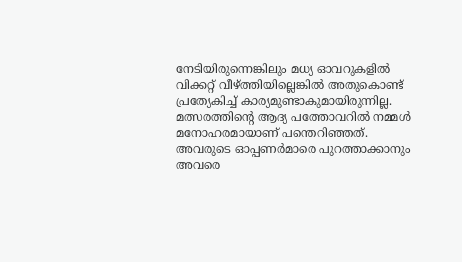നേടിയിരുന്നെങ്കിലും മധ്യ ഓവറുകളില്‍ വിക്കറ്റ് വീഴ്ത്തിയില്ലെങ്കില്‍ അതുകൊണ്ട് പ്രത്യേകിച്ച് കാര്യമുണ്ടാകുമായിരുന്നില്ല. മത്സരത്തിന്‍റെ ആദ്യ പത്തോവറില്‍ നമ്മള്‍ മനോഹരമായാണ് പന്തെറിഞ്ഞത്. അവരുടെ ഓപ്പണര്‍മാരെ പുറത്താക്കാനും അവരെ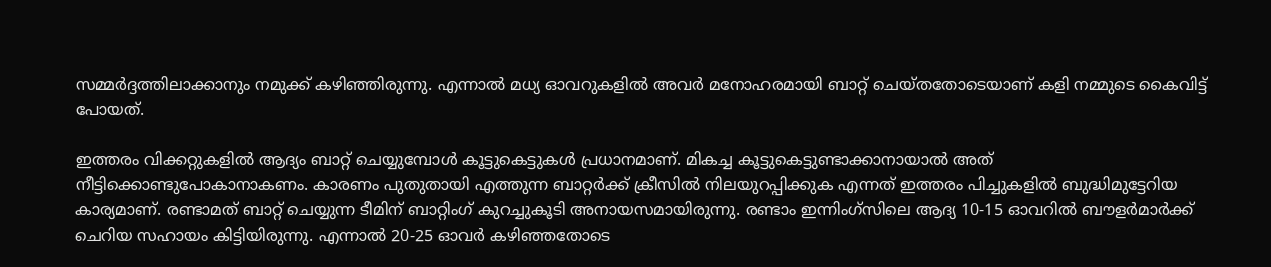സമ്മര്‍ദ്ദത്തിലാക്കാനും നമുക്ക് കഴിഞ്ഞിരുന്നു. എന്നാല്‍ മധ്യ ഓവറുകളില്‍ അവര്‍ മനോഹരമായി ബാറ്റ് ചെയ്തതോടെയാണ് കളി നമ്മുടെ കൈവിട്ട് പോയത്.

ഇത്തരം വിക്കറ്റുകളില്‍ ആദ്യം ബാറ്റ് ചെയ്യുമ്പോള്‍ കൂട്ടുകെട്ടുകള്‍ പ്രധാനമാണ്. മികച്ച കൂട്ടുകെട്ടുണ്ടാക്കാനായാല്‍ അത് നീട്ടിക്കൊണ്ടുപോകാനാകണം. കാരണം പുതുതായി എത്തുന്ന ബാറ്റര്‍ക്ക് ക്രീസില്‍ നിലയുറപ്പിക്കുക എന്നത് ഇത്തരം പിച്ചുകളില്‍ ബുദ്ധിമുട്ടേറിയ കാര്യമാണ്. രണ്ടാമത് ബാറ്റ് ചെയ്യുന്ന ടീമിന് ബാറ്റിംഗ് കുറച്ചുകൂടി അനായസമായിരുന്നു. രണ്ടാം ഇന്നിംഗ്സിലെ ആദ്യ 10-15 ഓവറില്‍ ബൗളര്‍മാര്‍ക്ക് ചെറിയ സഹായം കിട്ടിയിരുന്നു. എന്നാല്‍ 20-25 ഓവര്‍ കഴിഞ്ഞതോടെ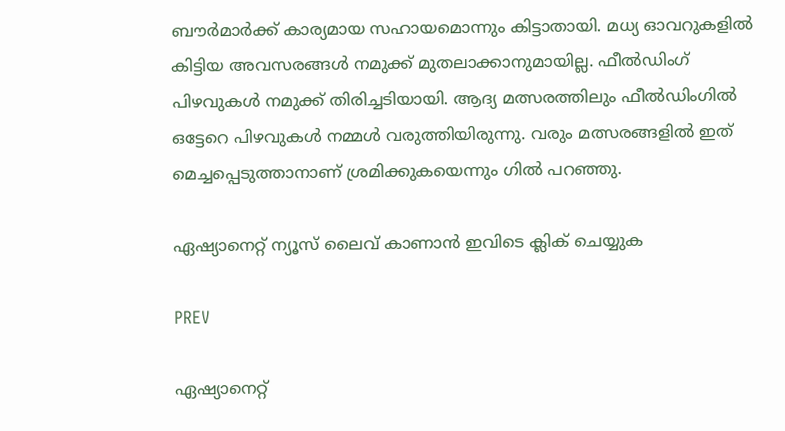ബൗര്‍മാര്‍ക്ക് കാര്യമായ സഹായമൊന്നും കിട്ടാതായി. മധ്യ ഓവറുകളില്‍ കിട്ടിയ അവസരങ്ങള്‍ നമുക്ക് മുതലാക്കാനുമായില്ല. ഫീല്‍ഡിംഗ് പിഴവുകള്‍ നമുക്ക് തിരിച്ചടിയായി. ആദ്യ മത്സരത്തിലും ഫീല്‍ഡിംഗില്‍ ഒട്ടേറെ പിഴവുകള്‍ നമ്മള്‍ വരുത്തിയിരുന്നു. വരും മത്സരങ്ങളില്‍ ഇത് മെച്ചപ്പെടുത്താനാണ് ശ്രമിക്കുകയെന്നും ഗില്‍ പറഞ്ഞു.

ഏഷ്യാനെറ്റ് ന്യൂസ് ലൈവ് കാണാന്‍ ഇവിടെ ക്ലിക് ചെയ്യുക

PREV

ഏഷ്യാനെറ്റ്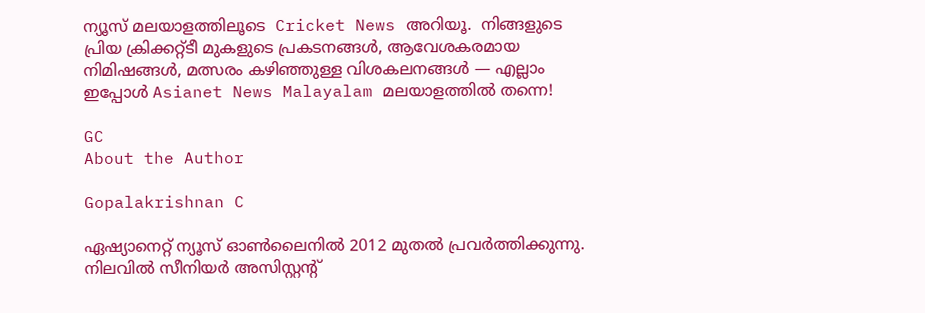ന്യൂസ് മലയാളത്തിലൂടെ  Cricket News അറിയൂ.  നിങ്ങളുടെ പ്രിയ ക്രിക്കറ്റ്ടീ മുകളുടെ പ്രകടനങ്ങൾ, ആവേശകരമായ നിമിഷങ്ങൾ, മത്സരം കഴിഞ്ഞുള്ള വിശകലനങ്ങൾ — എല്ലാം ഇപ്പോൾ Asianet News Malayalam മലയാളത്തിൽ തന്നെ!

GC
About the Author

Gopalakrishnan C

ഏഷ്യാനെറ്റ് ന്യൂസ് ഓണ്‍ലൈനില്‍ 2012 മുതല്‍ പ്രവര്‍ത്തിക്കുന്നു. നിലവില്‍ സീനിയര്‍ അസിസ്റ്റന്‍റ്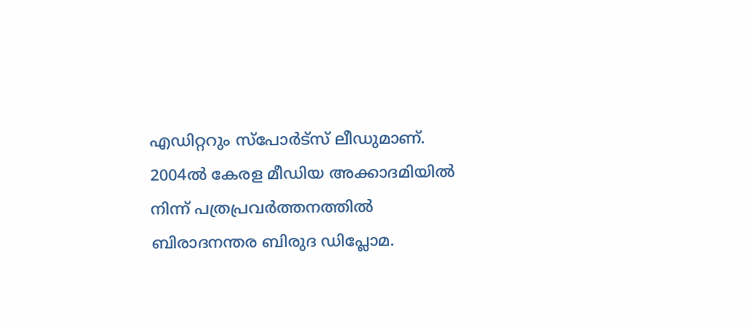എഡിറ്ററും സ്പോർട്സ് ലീഡുമാണ്. 2004ൽ കേരള മീഡിയ അക്കാദമിയില്‍ നിന്ന് പത്രപ്രവര്‍ത്തനത്തില്‍ ബിരാദനന്തര ബിരുദ ഡിപ്ലോമ.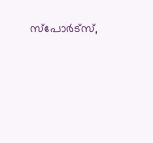സ്പോര്‍ട്സ്,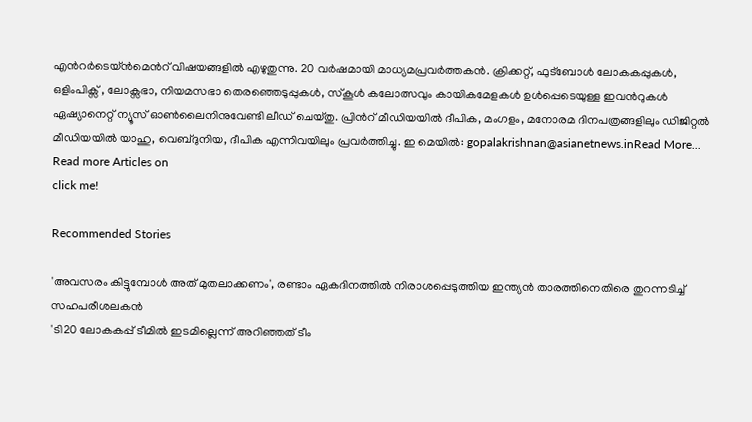എന്‍റര്‍ടെയ്ൻമെന്‍റ് വിഷയങ്ങളില്‍ എഴുതുന്നു. 20 വര്‍ഷമായി മാധ്യമപ്രവര്‍ത്തകൻ. ക്രിക്കറ്റ്, ഫുട്ബോള്‍ ലോകകപ്പുകൾ, ഒളിംപിക്സ് , ലോക്സഭാ, നിയമസഭാ തെരഞ്ഞെടുപ്പുകള്‍, സ്കൂള്‍ കലോത്സവും കായികമേളകള്‍ ഉള്‍പ്പെടെയുള്ള ഇവന്‍റുകള്‍ ഏഷ്യാനെറ്റ് ന്യൂസ് ഓണ്‍ലൈനിനുവേണ്ടി ലീഡ് ചെയ്തു. പ്രിന്‍റ് മീഡിയയില്‍ ദീപിക, മംഗളം, മനോരമ ദിനപത്രങ്ങളിലും ഡിജിറ്റൽ മീഡിയയില്‍ യാഹു, വെബ്ദുനിയ, ദീപിക എന്നിവയിലും പ്രവര്‍ത്തിച്ചു. ഇ മെയില്‍: gopalakrishnan@asianetnews.inRead More...
Read more Articles on
click me!

Recommended Stories

'അവസരം കിട്ടുമ്പോള്‍ അത് മുതലാക്കണം', രണ്ടാം ഏകദിനത്തില്‍ നിരാശപ്പെടുത്തിയ ഇന്ത്യൻ താരത്തിനെതിരെ തുറന്നടിച്ച് സഹപരീശലകന്‍
'ടി20 ലോകകപ്പ് ടീമില്‍ ഇടമില്ലെന്ന് അറിഞ്ഞത് ടീം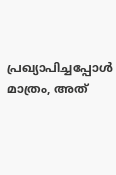പ്രഖ്യാപിച്ചപ്പോൾ മാത്രം, അത്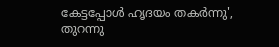കേട്ടപ്പോള്‍ ഹൃദയം തകര്‍ന്നു', തുറന്നു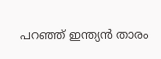പറഞ്ഞ് ഇന്ത്യൻ താരം